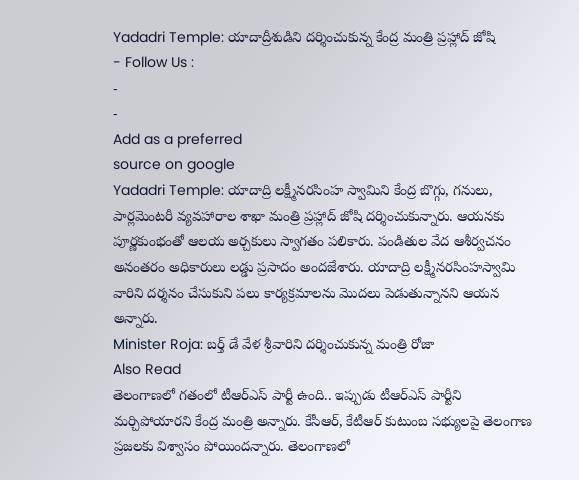Yadadri Temple: యాదాద్రీశుడిని దర్శించుకున్న కేంద్ర మంత్రి ప్రహ్లాద్ జోషి
- Follow Us :
-
-
Add as a preferred
source on google
Yadadri Temple: యాదాద్రి లక్ష్మీనరసింహ స్వామిని కేంద్ర బొగ్గు, గనులు, పార్లమెంటరీ వ్యవహారాల శాఖా మంత్రి ప్రహ్లాద్ జోషి దర్శించుకున్నారు. ఆయనకు పూర్ణకుంభంతో ఆలయ అర్చకులు స్వాగతం పలికారు. పండితుల వేద ఆశీర్వచనం అనంతరం అధికారులు లడ్డు ప్రసాదం అందజేశారు. యాదాద్రి లక్ష్మీనరసింహస్వామి వారిని దర్శనం చేసుకుని పలు కార్యక్రమాలను మొదలు పెడుతున్నానని ఆయన అన్నారు.
Minister Roja: బర్త్ డే వేళ శ్రీవారిని దర్శించుకున్న మంత్రి రోజా
Also Read
తెలంగాణలో గతంలో టీఆర్ఎస్ పార్టీ ఉంది.. ఇప్పుడు టీఆర్ఎస్ పార్టీని మర్చిపోయారని కేంద్ర మంత్రి అన్నారు. కేసీఆర్, కేటీఆర్ కుటుంబ సభ్యులపై తెలంగాణ ప్రజలకు విశ్వాసం పోయిందన్నారు. తెలంగాణలో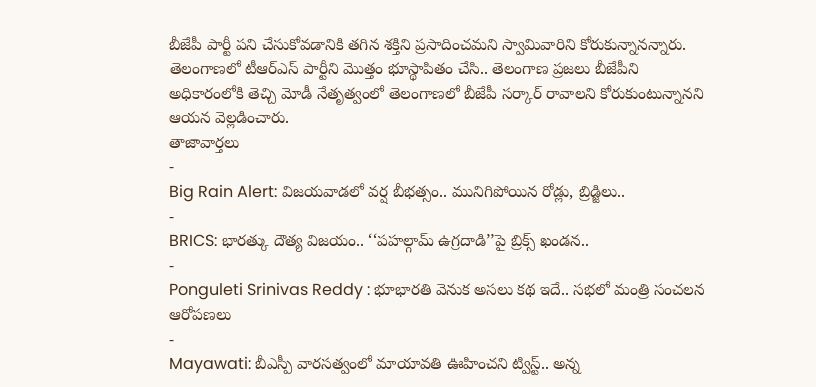బీజేపీ పార్టీ పని చేసుకోవడానికి తగిన శక్తిని ప్రసాదించమని స్వామివారిని కోరుకున్నానన్నారు. తెలంగాణలో టీఆర్ఎస్ పార్టీని మొత్తం భూస్థాపితం చేసి.. తెలంగాణ ప్రజలు బీజేపీని అధికారంలోకి తెచ్చి మోడీ నేతృత్వంలో తెలంగాణలో బీజేపీ సర్కార్ రావాలని కోరుకుంటున్నానని ఆయన వెల్లడించారు.
తాజావార్తలు
-
Big Rain Alert: విజయవాడలో వర్ష బీభత్సం.. మునిగిపోయిన రోడ్లు, బ్రిడ్జిలు..
-
BRICS: భారత్కు దౌత్య విజయం.. ‘‘పహల్గామ్ ఉగ్రదాడి’’పై బ్రిక్స్ ఖండన..
-
Ponguleti Srinivas Reddy : భూభారతి వెనుక అసలు కథ ఇదే.. సభలో మంత్రి సంచలన ఆరోపణలు
-
Mayawati: బీఎస్పీ వారసత్వంలో మాయావతి ఊహించని ట్విస్ట్.. అన్న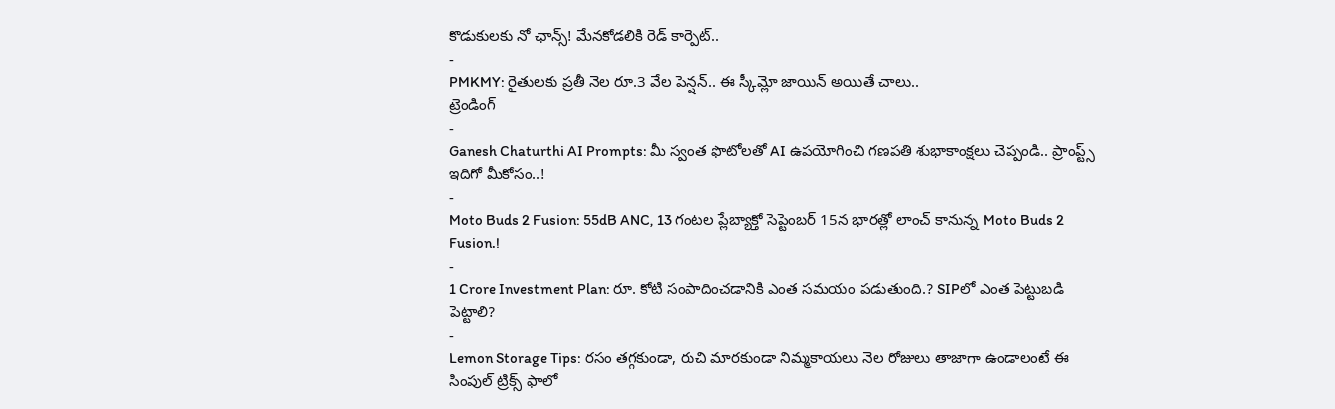కొడుకులకు నో ఛాన్స్! మేనకోడలికి రెడ్ కార్పెట్..
-
PMKMY: రైతులకు ప్రతీ నెల రూ.3 వేల పెన్షన్.. ఈ స్కీమ్లో జాయిన్ అయితే చాలు..
ట్రెండింగ్
-
Ganesh Chaturthi AI Prompts: మీ స్వంత ఫొటోలతో AI ఉపయోగించి గణపతి శుభాకాంక్షలు చెప్పండి.. ప్రాంప్ట్స్ ఇదిగో మీకోసం..!
-
Moto Buds 2 Fusion: 55dB ANC, 13 గంటల ప్లేబ్యాక్తో సెప్టెంబర్ 15న భారత్లో లాంచ్ కానున్న Moto Buds 2 Fusion.!
-
1 Crore Investment Plan: రూ. కోటి సంపాదించడానికి ఎంత సమయం పడుతుంది.? SIPలో ఎంత పెట్టుబడి పెట్టాలి?
-
Lemon Storage Tips: రసం తగ్గకుండా, రుచి మారకుండా నిమ్మకాయలు నెల రోజులు తాజాగా ఉండాలంటే ఈ సింపుల్ ట్రిక్స్ ఫాలో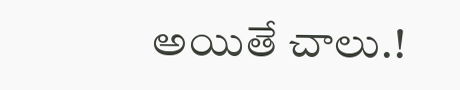అయితే చాలు.!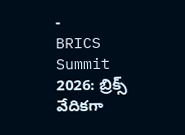-
BRICS Summit 2026: బ్రిక్స్ వేదికగా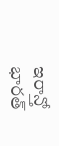ఇరాన్తో భారత్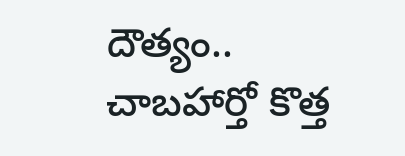దౌత్యం.. చాబహార్తో కొత్త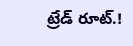ట్రేడ్ రూట్.!